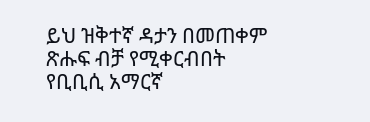ይህ ዝቅተኛ ዳታን በመጠቀም ጽሑፍ ብቻ የሚቀርብበት የቢቢሲ አማርኛ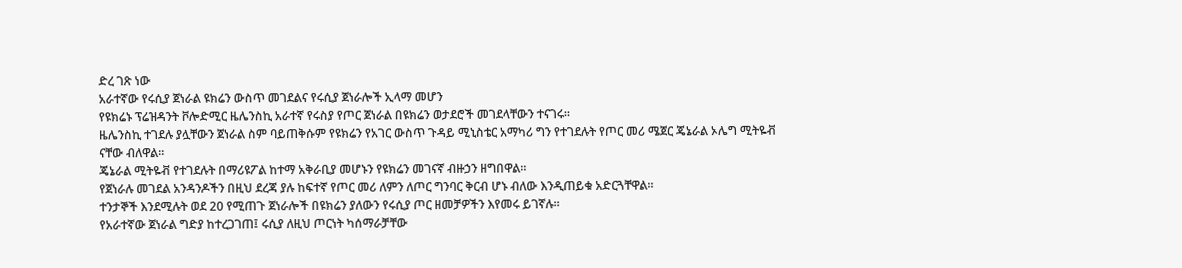ድረ ገጽ ነው
አራተኛው የሩሲያ ጀነራል ዩክሬን ውስጥ መገደልና የሩሲያ ጀነራሎች ኢላማ መሆን
የዩክሬኑ ፕሬዝዳንት ቮሎድሚር ዜሌንስኪ አራተኛ የሩስያ የጦር ጀነራል በዩክሬን ወታደሮች መገደላቸውን ተናገሩ።
ዜሌንስኪ ተገደሉ ያሏቸውን ጀነራል ስም ባይጠቅሱም የዩክሬን የአገር ውስጥ ጉዳይ ሚኒስቴር አማካሪ ግን የተገደሉት የጦር መሪ ሜጀር ጄኔራል ኦሌግ ሚትዬቭ ናቸው ብለዋል።
ጄኔራል ሚትዬቭ የተገደሉት በማሪዩፖል ከተማ አቅራቢያ መሆኑን የዩክሬን መገናኛ ብዙኃን ዘግበዋል።
የጀነራሉ መገደል አንዳንዶችን በዚህ ደረጃ ያሉ ከፍተኛ የጦር መሪ ለምን ለጦር ግንባር ቅርብ ሆኑ ብለው እንዲጠይቁ አድርጓቸዋል።
ተንታኞች እንደሚሉት ወደ 20 የሚጠጉ ጀነራሎች በዩክሬን ያለውን የሩሲያ ጦር ዘመቻዎችን እየመሩ ይገኛሉ።
የአራተኛው ጀነራል ግድያ ከተረጋገጠ፤ ሩሲያ ለዚህ ጦርነት ካሰማራቻቸው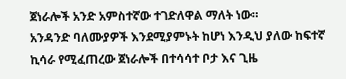ጀነራሎች አንድ አምስተኛው ተገድለዋል ማለት ነው።
አንዳንድ ባለሙያዎች እንደሚያምኑት ከሆነ እንዲህ ያለው ከፍተኛ ኪሳራ የሚፈጠረው ጀነራሎች በተሳሳተ ቦታ እና ጊዜ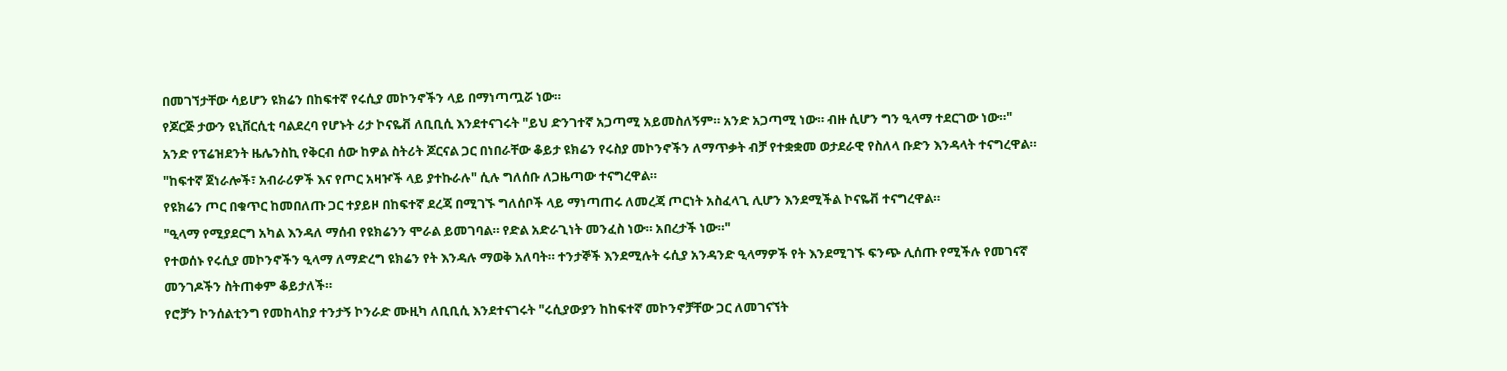በመገኘታቸው ሳይሆን ዩክሬን በከፍተኛ የሩሲያ መኮንኖችን ላይ በማነጣጧሯ ነው።
የጆርጅ ታውን ዩኒቨርሲቲ ባልደረባ የሆኑት ሪታ ኮናዬቭ ለቢቢሲ እንደተናገሩት "ይህ ድንገተኛ አጋጣሚ አይመስለኝም። አንድ አጋጣሚ ነው። ብዙ ሲሆን ግን ዒላማ ተደርገው ነው።"
አንድ የፕሬዝደንት ዜሌንስኪ የቅርብ ሰው ከዎል ስትሪት ጆርናል ጋር በነበራቸው ቆይታ ዩክሬን የሩስያ መኮንኖችን ለማጥቃት ብቻ የተቋቋመ ወታደራዊ የስለላ ቡድን እንዳላት ተናግረዋል።
"ከፍተኛ ጀነራሎች፣ አብራሪዎች እና የጦር አዛዦች ላይ ያተኩራሉ" ሲሉ ግለሰቡ ለጋዜጣው ተናግረዋል።
የዩክሬን ጦር በቁጥር ከመበለጡ ጋር ተያይዞ በከፍተኛ ደረጃ በሚገኙ ግለሰቦች ላይ ማነጣጠሩ ለመረጃ ጦርነት አስፈላጊ ሊሆን እንደሚችል ኮናዬቭ ተናግረዋል።
"ዒላማ የሚያደርግ አካል እንዳለ ማሰብ የዩክሬንን ሞራል ይመገባል። የድል አድራጊነት መንፈስ ነው። አበረታች ነው።"
የተወሰኑ የሩሲያ መኮንኖችን ዒላማ ለማድረግ ዩክሬን የት እንዳሉ ማወቅ አለባት። ተንታኞች እንደሚሉት ሩሲያ አንዳንድ ዒላማዎች የት እንደሚገኙ ፍንጭ ሊሰጡ የሚችሉ የመገናኛ መንገዶችን ስትጠቀም ቆይታለች።
የሮቻን ኮንሰልቲንግ የመከላከያ ተንታኝ ኮንራድ ሙዚካ ለቢቢሲ እንደተናገሩት "ሩሲያውያን ከከፍተኛ መኮንኖቻቸው ጋር ለመገናኘት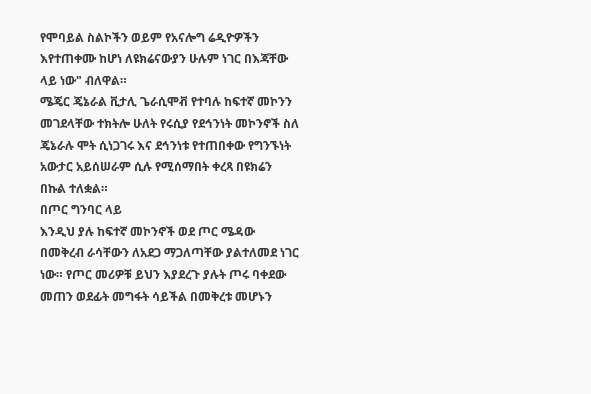የሞባይል ስልኮችን ወይም የአናሎግ ሬዲዮዎችን እየተጠቀሙ ከሆነ ለዩክሬናውያን ሁሉም ነገር በእጃቸው ላይ ነው" ብለዋል።
ሜጄር ጄኔራል ቪታሊ ጌራሲሞቭ የተባሉ ከፍተኛ መኮንን መገደላቸው ተክትሎ ሁለት የሩሲያ የደኅንነት መኮንኖች ስለ ጄኔራሉ ሞት ሲነጋገሩ እና ደኅንነቱ የተጠበቀው የግንኙነት አውታር አይሰሠራም ሲሉ የሚሰማበት ቀረጻ በዩክሬን በኩል ተለቋል።
በጦር ግንባር ላይ
እንዲህ ያሉ ከፍተኛ መኮንኖች ወደ ጦር ሜዳው በመቅረብ ራሳቸውን ለአደጋ ማጋለጣቸው ያልተለመደ ነገር ነው። የጦር መሪዎቹ ይህን እያደረጉ ያሉት ጦሩ ባቀደው መጠን ወደፊት መግፋት ሳይችል በመቅረቱ መሆኑን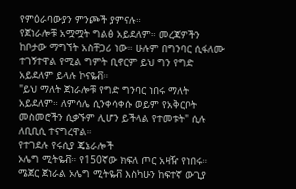የምዕራባውያን ምንጮች ያምናሉ።
የጀነራሎቹ አሟሟት ግልፅ አይደለም። መረጃዎችን ከቦታው ማግኘት አስቸጋሪ ነው። ሁሉም በግንባር ሲፋለሙ ተገኝተዋል የሚል ግምት ቢኖርም ይህ ግን የግድ አይደለም ይላሉ ኮናዬቭ።
"ይህ ማለት ጀነራሎቹ የግድ ግንባር ነበሩ ማለት አይደለም። ለምሳሌ ሲንቀሳቀሱ ወይም የአቅርቦት መስመሮችን ሲቃኙም ሊሆን ይችላል የተመቱት" ሲሉ ለቢቢሲ ተናግረዋል።
የተገደሉ የሩሲያ ጄኔራሎች
ኦሌግ ሚትዬቭ። የ150ኛው ክፍለ ጦር አዛዥ የነበሩ።
ሜጀር ጀነራል ኦሌግ ሚትዬቭ እስካሁን ከፍተኛ ውጊያ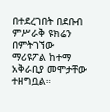በተደረገበት በደቡብ ምሥራቅ ዩክሬን በምትገኘው ማሪዩፖል ከተማ አቅራቢያ መሞታቸው ተዘግቧል።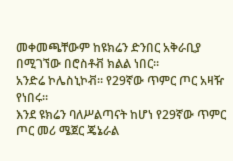መቀመጫቸውም ከዩክሬን ድንበር አቅራቢያ በሚገኘው በሮስቶቭ ክልል ነበር።
አንድሬ ኮሌስኒኮቭ። የ29ኛው ጥምር ጦር አዛዥ የነበሩ።
እንደ ዩክሬን ባለሥልጣናት ከሆነ የ29ኛው ጥምር ጦር መሪ ሜጀር ጄኔራል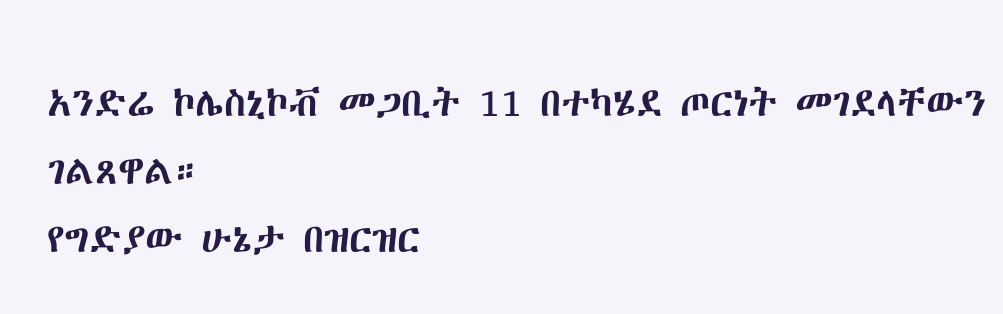አንድሬ ኮሌስኒኮቭ መጋቢት 11 በተካሄደ ጦርነት መገደላቸውን ገልጸዋል።
የግድያው ሁኔታ በዝርዝር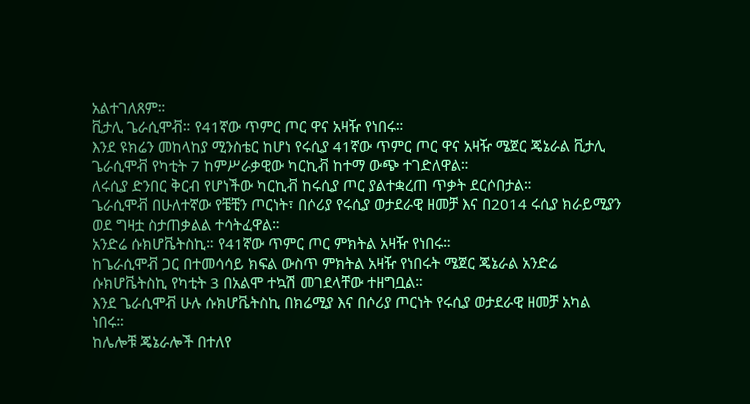አልተገለጸም።
ቪታሊ ጌራሲሞቭ። የ41ኛው ጥምር ጦር ዋና አዛዥ የነበሩ።
እንደ ዩክሬን መከላከያ ሚንስቴር ከሆነ የሩሲያ 41ኛው ጥምር ጦር ዋና አዛዥ ሜጀር ጄኔራል ቪታሊ ጌራሲሞቭ የካቲት 7 ከምሥራቃዊው ካርኪቭ ከተማ ውጭ ተገድለዋል።
ለሩሲያ ድንበር ቅርብ የሆነችው ካርኪቭ ከሩሲያ ጦር ያልተቋረጠ ጥቃት ደርሶበታል።
ጌራሲሞቭ በሁለተኛው የቼቺን ጦርነት፣ በሶሪያ የሩሲያ ወታደራዊ ዘመቻ እና በ2014 ሩሲያ ክራይሚያን ወደ ግዛቷ ስታጠቃልል ተሳትፈዋል።
አንድሬ ሱክሆቬትስኪ። የ41ኛው ጥምር ጦር ምክትል አዛዥ የነበሩ።
ከጌራሲሞቭ ጋር በተመሳሳይ ክፍል ውስጥ ምክትል አዛዥ የነበሩት ሜጀር ጄኔራል አንድሬ ሱክሆቬትስኪ የካቲት 3 በአልሞ ተኳሽ መገደላቸው ተዘግቧል።
እንደ ጌራሲሞቭ ሁሉ ሱክሆቬትስኪ በክሬሚያ እና በሶሪያ ጦርነት የሩሲያ ወታደራዊ ዘመቻ አካል ነበሩ።
ከሌሎቹ ጄኔራሎች በተለየ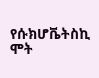የሱክሆቬትስኪ ሞት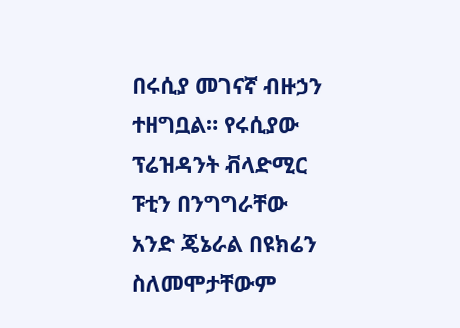በሩሲያ መገናኛ ብዙኃን ተዘግቧል። የሩሲያው ፕሬዝዳንት ቭላድሚር ፑቲን በንግግራቸው አንድ ጄኔራል በዩክሬን ስለመሞታቸውም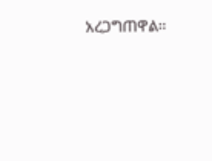አረጋግጠዋል።